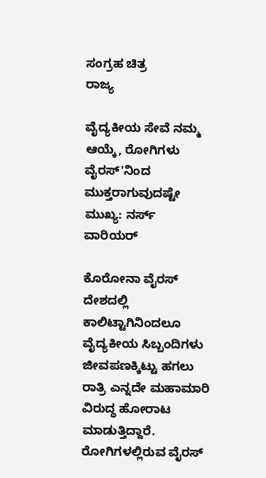ಸಂಗ್ರಹ ಚಿತ್ರ
ರಾಜ್ಯ

ವೈದ್ಯಕೀಯ ಸೇವೆ ನಮ್ಮ ಆಯ್ಕೆ, ರೋಗಿಗಳು ವೈರಸ್'ನಿಂದ ಮುಕ್ತರಾಗುವುದಷ್ಟೇ ಮುಖ್ಯ: ನರ್ಸ್ ವಾರಿಯರ್

ಕೊರೋನಾ ವೈರಸ್ ದೇಶದಲ್ಲಿ ಕಾಲಿಟ್ಟಾಗಿನಿಂದಲೂ ವೈದ್ಯಕೀಯ ಸಿಬ್ಬಂದಿಗಳು ಜೀವಪಣಕ್ಕಿಟ್ಟು ಹಗಲು ರಾತ್ರಿ ಎನ್ನದೇ ಮಹಾಮಾರಿ ವಿರುದ್ಧ ಹೋರಾಟ ಮಾಡುತ್ತಿದ್ದಾರೆ. ರೋಗಿಗಳಲ್ಲಿರುವ ವೈರಸ್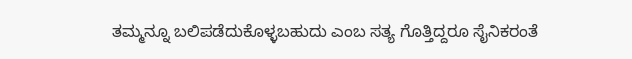ತಮ್ಮನ್ನೂ ಬಲಿಪಡೆದುಕೊಳ್ಳಬಹುದು ಎಂಬ ಸತ್ಯ ಗೊತ್ತಿದ್ದರೂ ಸೈನಿಕರಂತೆ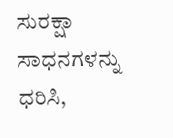ಸುರಕ್ಷಾ ಸಾಧನಗಳನ್ನು ಧರಿಸಿ,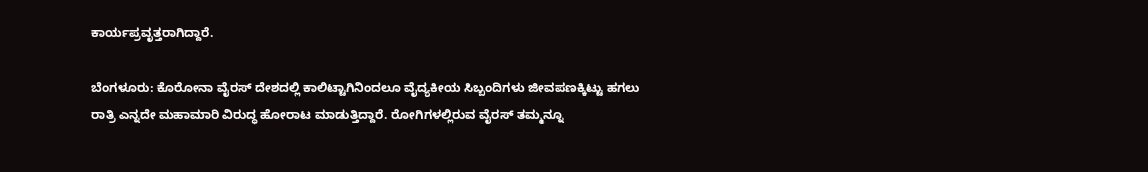ಕಾರ್ಯಪ್ರವೃತ್ತರಾಗಿದ್ದಾರೆ.

ಬೆಂಗಳೂರು: ಕೊರೋನಾ ವೈರಸ್ ದೇಶದಲ್ಲಿ ಕಾಲಿಟ್ಟಾಗಿನಿಂದಲೂ ವೈದ್ಯಕೀಯ ಸಿಬ್ಬಂದಿಗಳು ಜೀವಪಣಕ್ಕಿಟ್ಟು ಹಗಲು ರಾತ್ರಿ ಎನ್ನದೇ ಮಹಾಮಾರಿ ವಿರುದ್ಧ ಹೋರಾಟ ಮಾಡುತ್ತಿದ್ದಾರೆ. ರೋಗಿಗಳಲ್ಲಿರುವ ವೈರಸ್ ತಮ್ಮನ್ನೂ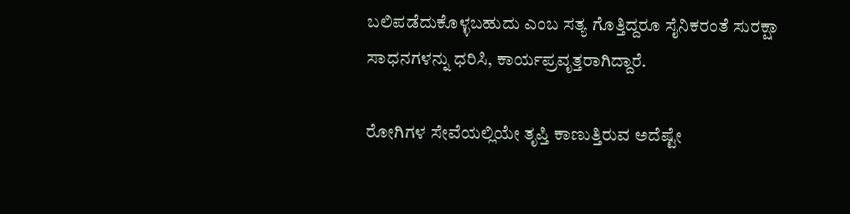ಬಲಿಪಡೆದುಕೊಳ್ಳಬಹುದು ಎಂಬ ಸತ್ಯ ಗೊತ್ತಿದ್ದರೂ ಸೈನಿಕರಂತೆ ಸುರಕ್ಷಾ ಸಾಧನಗಳನ್ನು ಧರಿಸಿ, ಕಾರ್ಯಪ್ರವೃತ್ತರಾಗಿದ್ದಾರೆ.

ರೋಗಿಗಳ ಸೇವೆಯಲ್ಲಿಯೇ ತೃಪ್ತಿ ಕಾಣುತ್ತಿರುವ ಅದೆಷ್ಟೇ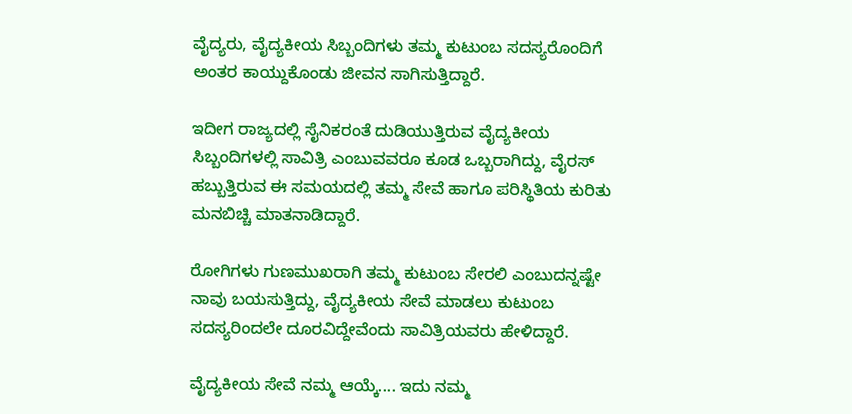ವೈದ್ಯರು, ವೈದ್ಯಕೀಯ ಸಿಬ್ಬಂದಿಗಳು ತಮ್ಮ ಕುಟುಂಬ ಸದಸ್ಯರೊಂದಿಗೆ ಅಂತರ ಕಾಯ್ದುಕೊಂಡು ಜೀವನ ಸಾಗಿಸುತ್ತಿದ್ದಾರೆ.

ಇದೀಗ ರಾಜ್ಯದಲ್ಲಿ ಸೈನಿಕರಂತೆ ದುಡಿಯುತ್ತಿರುವ ವೈದ್ಯಕೀಯ ಸಿಬ್ಬಂದಿಗಳಲ್ಲಿ ಸಾವಿತ್ರಿ ಎಂಬುವವರೂ ಕೂಡ ಒಬ್ಬರಾಗಿದ್ದು, ವೈರಸ್ ಹಬ್ಬುತ್ತಿರುವ ಈ ಸಮಯದಲ್ಲಿ ತಮ್ಮ ಸೇವೆ ಹಾಗೂ ಪರಿಸ್ಥಿತಿಯ ಕುರಿತು ಮನಬಿಚ್ಚಿ ಮಾತನಾಡಿದ್ದಾರೆ.

ರೋಗಿಗಳು ಗುಣಮುಖರಾಗಿ ತಮ್ಮ ಕುಟುಂಬ ಸೇರಲಿ ಎಂಬುದನ್ನಷ್ಟೇ ನಾವು ಬಯಸುತ್ತಿದ್ದು, ವೈದ್ಯಕೀಯ ಸೇವೆ ಮಾಡಲು ಕುಟುಂಬ ಸದಸ್ಯರಿಂದಲೇ ದೂರವಿದ್ದೇವೆಂದು ಸಾವಿತ್ರಿಯವರು ಹೇಳಿದ್ದಾರೆ.

ವೈದ್ಯಕೀಯ ಸೇವೆ ನಮ್ಮ ಆಯ್ಕೆ.... ಇದು ನಮ್ಮ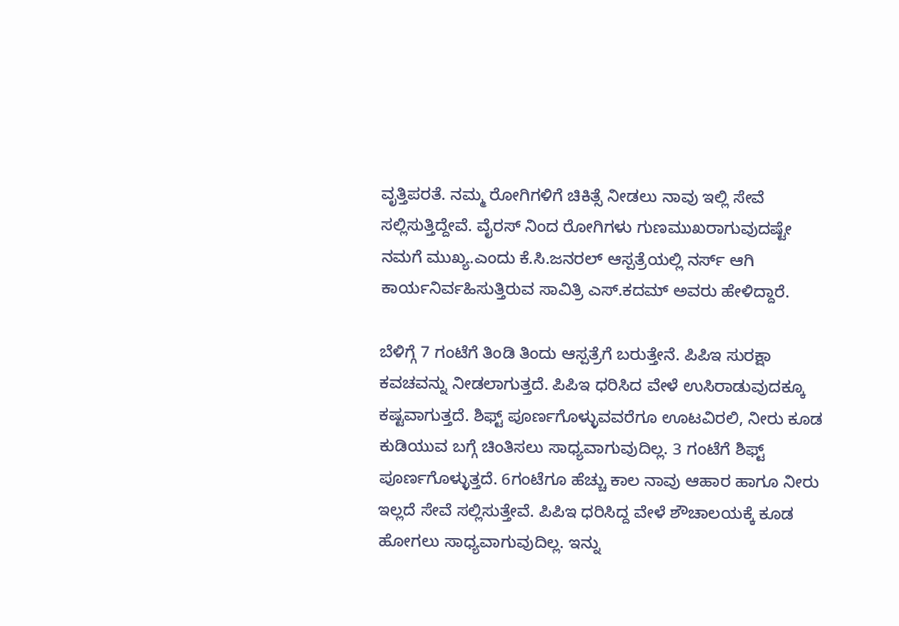ವೃತ್ತಿಪರತೆ. ನಮ್ಮ ರೋಗಿಗಳಿಗೆ ಚಿಕಿತ್ಸೆ ನೀಡಲು ನಾವು ಇಲ್ಲಿ ಸೇವೆ ಸಲ್ಲಿಸುತ್ತಿದ್ದೇವೆ. ವೈರಸ್ ನಿಂದ ರೋಗಿಗಳು ಗುಣಮುಖರಾಗುವುದಷ್ಟೇ ನಮಗೆ ಮುಖ್ಯ.ಎಂದು ಕೆ.ಸಿ.ಜನರಲ್ ಆಸ್ಪತ್ರೆಯಲ್ಲಿ ನರ್ಸ್ ಆಗಿ ಕಾರ್ಯನಿರ್ವಹಿಸುತ್ತಿರುವ ಸಾವಿತ್ರಿ ಎಸ್.ಕದಮ್ ಅವರು ಹೇಳಿದ್ದಾರೆ.

ಬೆಳಿಗ್ಗೆ 7 ಗಂಟೆಗೆ ತಿಂಡಿ ತಿಂದು ಆಸ್ಪತ್ರೆಗೆ ಬರುತ್ತೇನೆ. ಪಿಪಿಇ ಸುರಕ್ಷಾ ಕವಚವನ್ನು ನೀಡಲಾಗುತ್ತದೆ. ಪಿಪಿಇ ಧರಿಸಿದ ವೇಳೆ ಉಸಿರಾಡುವುದಕ್ಕೂ ಕಷ್ಟವಾಗುತ್ತದೆ. ಶಿಫ್ಟ್ ಪೂರ್ಣಗೊಳ್ಳುವವರೆಗೂ ಊಟವಿರಲಿ, ನೀರು ಕೂಡ ಕುಡಿಯುವ ಬಗ್ಗೆ ಚಿಂತಿಸಲು ಸಾಧ್ಯವಾಗುವುದಿಲ್ಲ. 3 ಗಂಟೆಗೆ ಶಿಫ್ಟ್ ಪೂರ್ಣಗೊಳ್ಳುತ್ತದೆ. 6ಗಂಟೆಗೂ ಹೆಚ್ಚು ಕಾಲ ನಾವು ಆಹಾರ ಹಾಗೂ ನೀರು ಇಲ್ಲದೆ ಸೇವೆ ಸಲ್ಲಿಸುತ್ತೇವೆ. ಪಿಪಿಇ ಧರಿಸಿದ್ದ ವೇಳೆ ಶೌಚಾಲಯಕ್ಕೆ ಕೂಡ ಹೋಗಲು ಸಾಧ್ಯವಾಗುವುದಿಲ್ಲ. ಇನ್ನು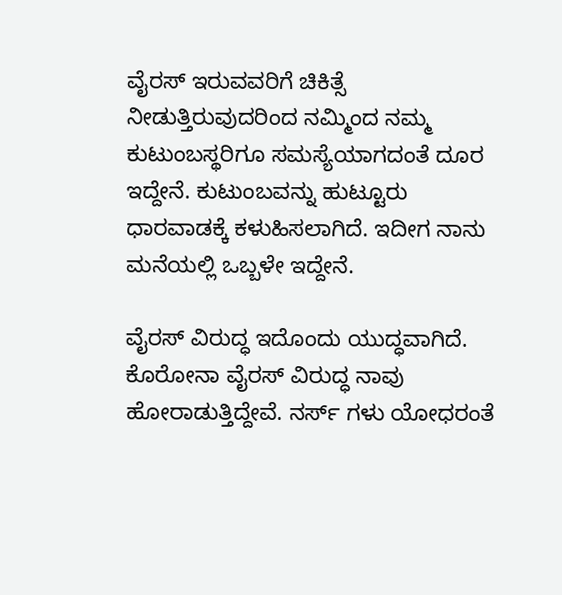ವೈರಸ್ ಇರುವವರಿಗೆ ಚಿಕಿತ್ಸೆ ನೀಡುತ್ತಿರುವುದರಿಂದ ನಮ್ಮಿಂದ ನಮ್ಮ ಕುಟುಂಬಸ್ಥರಿಗೂ ಸಮಸ್ಯೆಯಾಗದಂತೆ ದೂರ ಇದ್ದೇನೆ. ಕುಟುಂಬವನ್ನು ಹುಟ್ಟೂರು ಧಾರವಾಡಕ್ಕೆ ಕಳುಹಿಸಲಾಗಿದೆ. ಇದೀಗ ನಾನು ಮನೆಯಲ್ಲಿ ಒಬ್ಬಳೇ ಇದ್ದೇನೆ.

ವೈರಸ್ ವಿರುದ್ಧ ಇದೊಂದು ಯುದ್ಧವಾಗಿದೆ. ಕೊರೋನಾ ವೈರಸ್ ವಿರುದ್ಧ ನಾವು ಹೋರಾಡುತ್ತಿದ್ದೇವೆ. ನರ್ಸ್ ಗಳು ಯೋಧರಂತೆ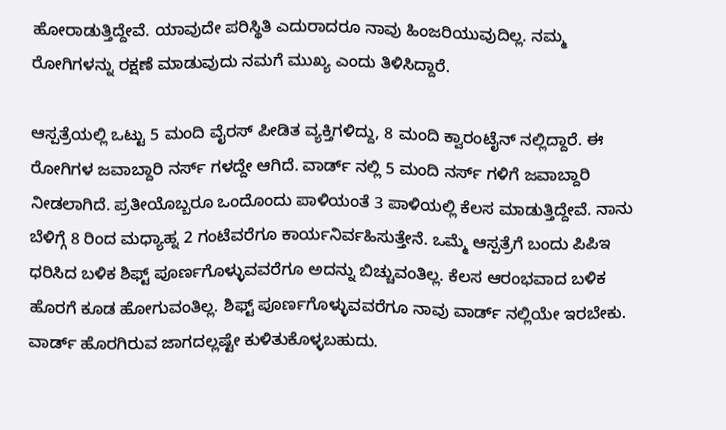ಹೋರಾಡುತ್ತಿದ್ದೇವೆ. ಯಾವುದೇ ಪರಿಸ್ಥಿತಿ ಎದುರಾದರೂ ನಾವು ಹಿಂಜರಿಯುವುದಿಲ್ಲ. ನಮ್ಮ ರೋಗಿಗಳನ್ನು ರಕ್ಷಣೆ ಮಾಡುವುದು ನಮಗೆ ಮುಖ್ಯ ಎಂದು ತಿಳಿಸಿದ್ದಾರೆ.

ಆಸ್ಪತ್ರೆಯಲ್ಲಿ ಒಟ್ಟು 5 ಮಂದಿ ವೈರಸ್ ಪೀಡಿತ ವ್ಯಕ್ತಿಗಳಿದ್ದು, 8 ಮಂದಿ ಕ್ವಾರಂಟೈನ್ ನಲ್ಲಿದ್ದಾರೆ. ಈ ರೋಗಿಗಳ ಜವಾಬ್ದಾರಿ ನರ್ಸ್ ಗಳದ್ದೇ ಆಗಿದೆ. ವಾರ್ಡ್ ನಲ್ಲಿ 5 ಮಂದಿ ನರ್ಸ್ ಗಳಿಗೆ ಜವಾಬ್ದಾರಿ ನೀಡಲಾಗಿದೆ. ಪ್ರತೀಯೊಬ್ಬರೂ ಒಂದೊಂದು ಪಾಳಿಯಂತೆ 3 ಪಾಳಿಯಲ್ಲಿ ಕೆಲಸ ಮಾಡುತ್ತಿದ್ದೇವೆ. ನಾನು ಬೆಳಿಗ್ಗೆ 8 ರಿಂದ ಮಧ್ಯಾಹ್ನ 2 ಗಂಟೆವರೆಗೂ ಕಾರ್ಯನಿರ್ವಹಿಸುತ್ತೇನೆ. ಒಮ್ಮೆ ಆಸ್ಪತ್ರೆಗೆ ಬಂದು ಪಿಪಿಇ ಧರಿಸಿದ ಬಳಿಕ ಶಿಫ್ಟ್ ಪೂರ್ಣಗೊಳ್ಳುವವರೆಗೂ ಅದನ್ನು ಬಿಚ್ಚುವಂತಿಲ್ಲ. ಕೆಲಸ ಆರಂಭವಾದ ಬಳಿಕ ಹೊರಗೆ ಕೂಡ ಹೋಗುವಂತಿಲ್ಲ. ಶಿಫ್ಟ್ ಪೂರ್ಣಗೊಳ್ಳುವವರೆಗೂ ನಾವು ವಾರ್ಡ್ ನಲ್ಲಿಯೇ ಇರಬೇಕು. ವಾರ್ಡ್ ಹೊರಗಿರುವ ಜಾಗದಲ್ಲಷ್ಟೇ ಕುಳಿತುಕೊಳ್ಳಬಹುದು.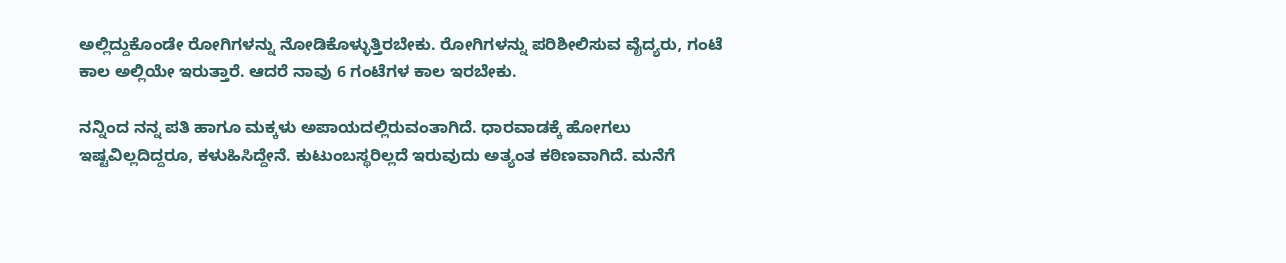ಅಲ್ಲಿದ್ದುಕೊಂಡೇ ರೋಗಿಗಳನ್ನು ನೋಡಿಕೊಳ್ಳುತ್ತಿರಬೇಕು. ರೋಗಿಗಳನ್ನು ಪರಿಶೀಲಿಸುವ ವೈದ್ಯರು, ಗಂಟೆ ಕಾಲ ಅಲ್ಲಿಯೇ ಇರುತ್ತಾರೆ. ಆದರೆ ನಾವು 6 ಗಂಟೆಗಳ ಕಾಲ ಇರಬೇಕು.

ನನ್ನಿಂದ ನನ್ನ ಪತಿ ಹಾಗೂ ಮಕ್ಕಳು ಅಪಾಯದಲ್ಲಿರುವಂತಾಗಿದೆ. ಧಾರವಾಡಕ್ಕೆ ಹೋಗಲು ಇಷ್ಟವಿಲ್ಲದಿದ್ದರೂ, ಕಳುಹಿಸಿದ್ದೇನೆ. ಕುಟುಂಬಸ್ಥರಿಲ್ಲದೆ ಇರುವುದು ಅತ್ಯಂತ ಕಠಿಣವಾಗಿದೆ. ಮನೆಗೆ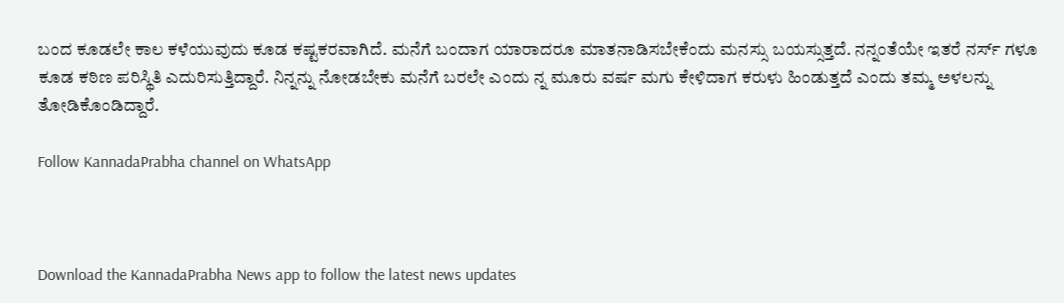ಬಂದ ಕೂಡಲೇ ಕಾಲ ಕಳೆಯುವುದು ಕೂಡ ಕಷ್ಟಕರವಾಗಿದೆ. ಮನೆಗೆ ಬಂದಾಗ ಯಾರಾದರೂ ಮಾತನಾಡಿಸಬೇಕೆಂದು ಮನಸ್ಸು ಬಯಸ್ಸುತ್ತದೆ. ನನ್ನಂತೆಯೇ ಇತರೆ ನರ್ಸ್ ಗಳೂ ಕೂಡ ಕಠಿಣ ಪರಿಸ್ಥಿತಿ ಎದುರಿಸುತ್ತಿದ್ದಾರೆ. ನಿನ್ನನ್ನು ನೋಡಬೇಕು ಮನೆಗೆ ಬರಲೇ ಎಂದು ನ್ನ ಮೂರು ವರ್ಷ ಮಗು ಕೇಳಿದಾಗ ಕರುಳು ಹಿಂಡುತ್ತದೆ ಎಂದು ತಮ್ಮ ಅಳಲನ್ನು ತೋಡಿಕೊಂಡಿದ್ದಾರೆ.

Follow KannadaPrabha channel on WhatsApp



Download the KannadaPrabha News app to follow the latest news updates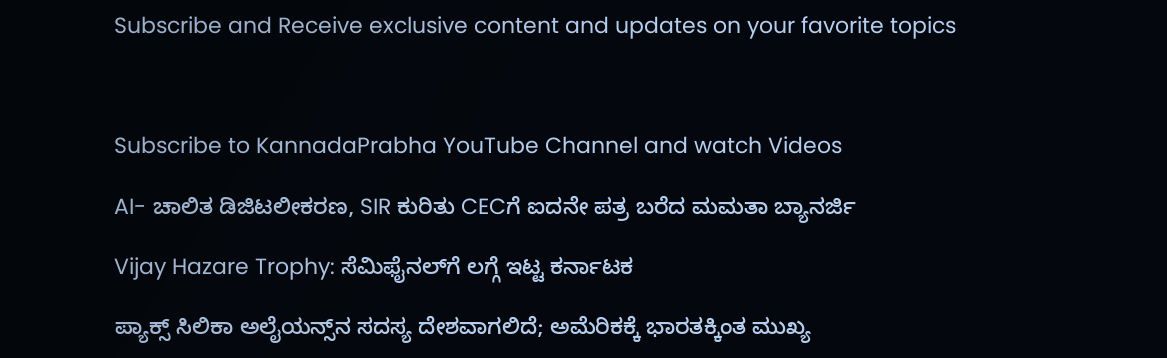Subscribe and Receive exclusive content and updates on your favorite topics



Subscribe to KannadaPrabha YouTube Channel and watch Videos

AI- ಚಾಲಿತ ಡಿಜಿಟಲೀಕರಣ, SIR ಕುರಿತು CECಗೆ ಐದನೇ ಪತ್ರ ಬರೆದ ಮಮತಾ ಬ್ಯಾನರ್ಜಿ

Vijay Hazare Trophy: ಸೆಮಿಫೈನಲ್‌ಗೆ ಲಗ್ಗೆ ಇಟ್ಟ ಕರ್ನಾಟಕ

ಪ್ಯಾಕ್ಸ್ ಸಿಲಿಕಾ ಅಲೈಯನ್ಸ್‌ನ ಸದಸ್ಯ ದೇಶವಾಗಲಿದೆ; ಅಮೆರಿಕಕ್ಕೆ ಭಾರತಕ್ಕಿಂತ ಮುಖ್ಯ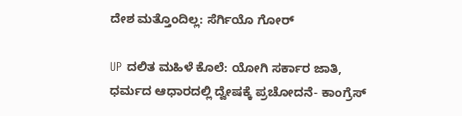ದೇಶ ಮತ್ತೊಂದಿಲ್ಲ: ಸೆರ್ಗಿಯೊ ಗೋರ್

UP ದಲಿತ ಮಹಿಳೆ ಕೊಲೆ: ಯೋಗಿ ಸರ್ಕಾರ ಜಾತಿ, ಧರ್ಮದ ಆಧಾರದಲ್ಲಿ ದ್ವೇಷಕ್ಕೆ ಪ್ರಚೋದನೆ- ಕಾಂಗ್ರೆಸ್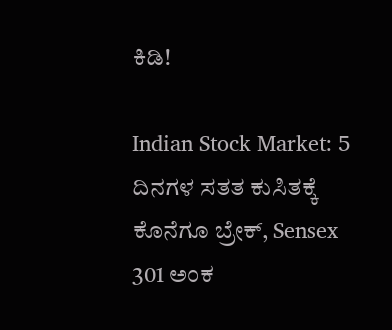ಕಿಡಿ!

Indian Stock Market: 5 ದಿನಗಳ ಸತತ ಕುಸಿತಕ್ಕೆ ಕೊನೆಗೂ ಬ್ರೇಕ್, Sensex 301 ಅಂಕ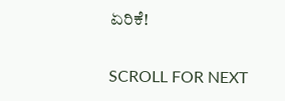ಏರಿಕೆ!

SCROLL FOR NEXT